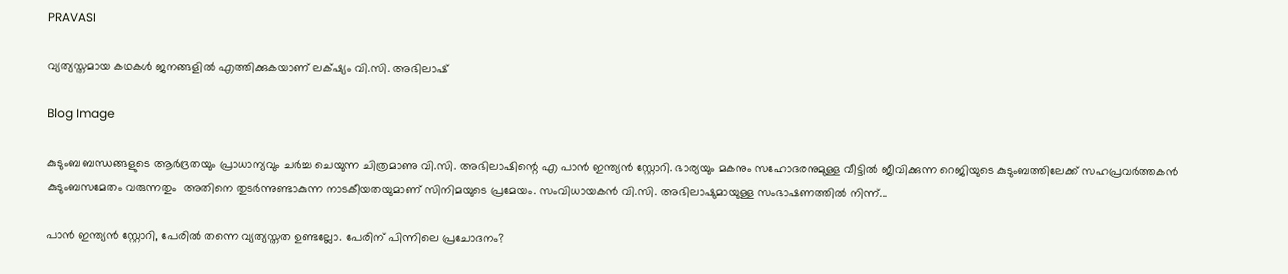PRAVASI

വ്യത്യസ്തമായ കഥകൾ ജനങ്ങളിൽ എത്തിക്കുകയാണ് ലക്‌ഷ്യം വി.സി. അഭിലാഷ്

Blog Image

കുടുംബ ബന്ധങ്ങളുടെ ആർദ്രതയും പ്രാധാന്യവും ചർച്ച ചെയുന്ന ചിത്രമാണു വി.സി. അഭിലാഷിന്റെ എ പാൻ ഇന്ത്യൻ സ്റ്റോറി. ഭാര്യയും മകനും സഹോദരനുമുള്ള വീട്ടിൽ ജീവിക്കുന്ന റെജിയുടെ കുടുംബത്തിലേക്ക് സഹപ്രവർത്തകൻ കുടുംബസമേതം വരുന്നതും  അതിനെ തുടർന്നുണ്ടാകുന്ന നാടകീയതയുമാണ് സിനിമയുടെ പ്രമേയം. സംവിധായകൻ വി.സി. അഭിലാഷുമായുള്ള സംഭാഷണത്തിൽ നിന്ന്...

പാൻ ഇന്ത്യൻ സ്റ്റോറി, പേരിൽ തന്നെ വ്യത്യസ്തത ഉണ്ടല്ലോ. പേരിന് പിന്നിലെ പ്രചോദനം?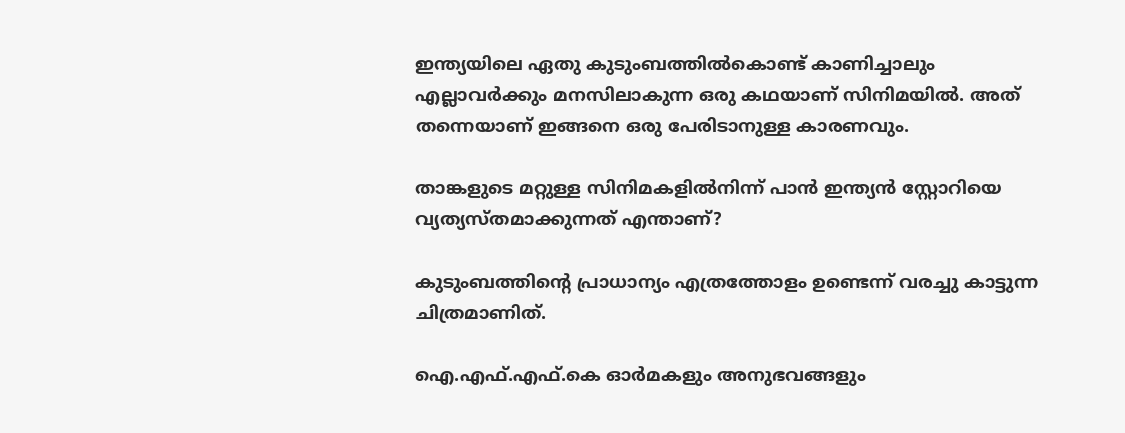ഇന്ത്യയിലെ ഏതു കുടുംബത്തിൽകൊണ്ട് കാണിച്ചാലും എല്ലാവർക്കും മനസിലാകുന്ന ഒരു കഥയാണ് സിനിമയിൽ. അത് തന്നെയാണ് ഇങ്ങനെ ഒരു പേരിടാനുള്ള കാരണവും.

താങ്കളുടെ മറ്റുള്ള സിനിമകളിൽനിന്ന് പാൻ ഇന്ത്യൻ സ്റ്റോറിയെ വ്യത്യസ്തമാക്കുന്നത് എന്താണ്?

കുടുംബത്തിന്റെ പ്രാധാന്യം എത്രത്തോളം ഉണ്ടെന്ന് വരച്ചു കാട്ടുന്ന ചിത്രമാണിത്.

ഐ.എഫ്.എഫ്.കെ ഓർമകളും അനുഭവങ്ങളും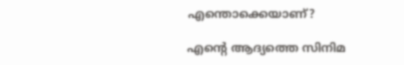എന്തൊക്കെയാണ്?

എന്റെ ആദ്യത്തെ സിനിമ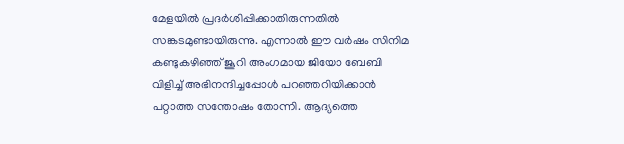മേളയിൽ പ്രദർശിപ്പിക്കാതിരുന്നതിൽ സങ്കടമുണ്ടായിരുന്നു. എന്നാൽ ഈ വർഷം സിനിമ കണ്ടുകഴിഞ്ഞ് ജൂറി അംഗമായ ജിയോ ബേബി വിളിച്ച് അഭിനന്ദിച്ചപ്പോൾ പറഞ്ഞറിയിക്കാൻ പറ്റാത്ത സന്തോഷം തോന്നി. ആദ്യത്തെ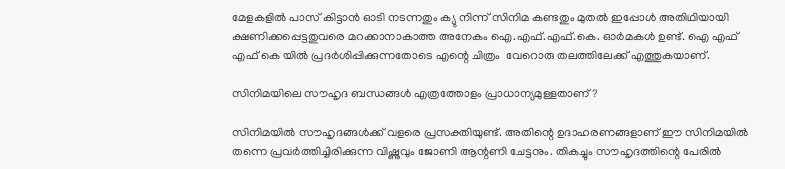മേളകളിൽ പാസ് കിട്ടാൻ ഓടി നടന്നതും ക്യു നിന്ന് സിനിമ കണ്ടതും മുതൽ ഇപ്പോൾ അതിഥിയായി ക്ഷണിക്കപ്പെട്ടതുവരെ മറക്കാനാകാത്ത അനേകം ഐ.എഫ്.എഫ്.കെ. ഓർമകൾ ഉണ്ട്. ഐ എഫ് എഫ് കെ യിൽ പ്രദർശിപ്പിക്കുന്നതോടെ എന്റെ ചിത്രം  വേറൊരു തലത്തിലേക്ക് എത്തുകയാണ്.

സിനിമയിലെ സൗഹൃദ ബന്ധങ്ങൾ എത്രത്തോളം പ്രാധാന്യമുള്ളതാണ്?

സിനിമയിൽ സൗഹൃദങ്ങൾക്ക് വളരെ പ്രസക്തിയുണ്ട്. അതിന്റെ ഉദാഹരണങ്ങളാണ് ഈ സിനിമയിൽ തന്നെ പ്രവർത്തിച്ചിരിക്കുന്ന വിഷ്ണുവും ജോണി ആന്റണി ചേട്ടനും. തികച്ചും സൗഹൃദത്തിന്റെ പേരിൽ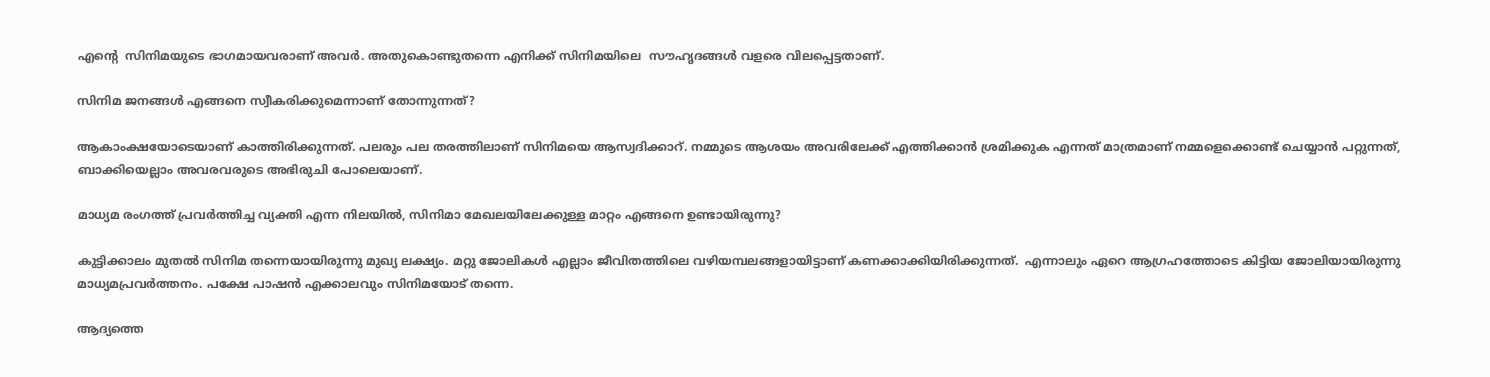എന്റെ  സിനിമയുടെ ഭാഗമായവരാണ് അവർ. അതുകൊണ്ടുതന്നെ എനിക്ക് സിനിമയിലെ  സൗഹൃദങ്ങൾ വളരെ വിലപ്പെട്ടതാണ്.

സിനിമ ജനങ്ങൾ എങ്ങനെ സ്വീകരിക്കുമെന്നാണ് തോന്നുന്നത്?

ആകാംക്ഷയോടെയാണ് കാത്തിരിക്കുന്നത്. പലരും പല തരത്തിലാണ് സിനിമയെ ആസ്വദിക്കാറ്. നമ്മുടെ ആശയം അവരിലേക്ക് എത്തിക്കാൻ ശ്രമിക്കുക എന്നത് മാത്രമാണ് നമ്മളെക്കൊണ്ട് ചെയ്യാൻ പറ്റുന്നത്, ബാക്കിയെല്ലാം അവരവരുടെ അഭിരുചി പോലെയാണ്.

മാധ്യമ രംഗത്ത് പ്രവർത്തിച്ച വ്യക്തി എന്ന നിലയിൽ, സിനിമാ മേഖലയിലേക്കുള്ള മാറ്റം എങ്ങനെ ഉണ്ടായിരുന്നു?

കുട്ടിക്കാലം മുതൽ സിനിമ തന്നെയായിരുന്നു മുഖ്യ ലക്ഷ്യം. മറ്റു ജോലികൾ എല്ലാം ജീവിതത്തിലെ വഴിയമ്പലങ്ങളായിട്ടാണ് കണക്കാക്കിയിരിക്കുന്നത്.  എന്നാലും ഏറെ ആഗ്രഹത്തോടെ കിട്ടിയ ജോലിയായിരുന്നു മാധ്യമപ്രവർത്തനം. പക്ഷേ പാഷൻ എക്കാലവും സിനിമയോട് തന്നെ.

ആദ്യത്തെ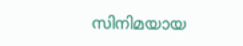സിനിമയായ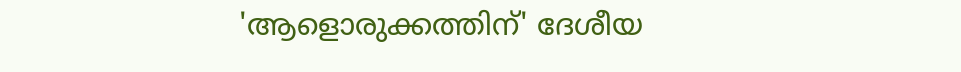'ആളൊരുക്കത്തിന്' ദേശീയ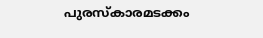പുരസ്‌കാരമടക്കം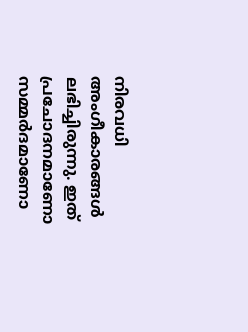നിരവധി അംഗീകാരങ്ങൾ ലഭിച്ചിരുന്നു. ഇത് പ്രചോദനമാണോ സമ്മർദമാണോ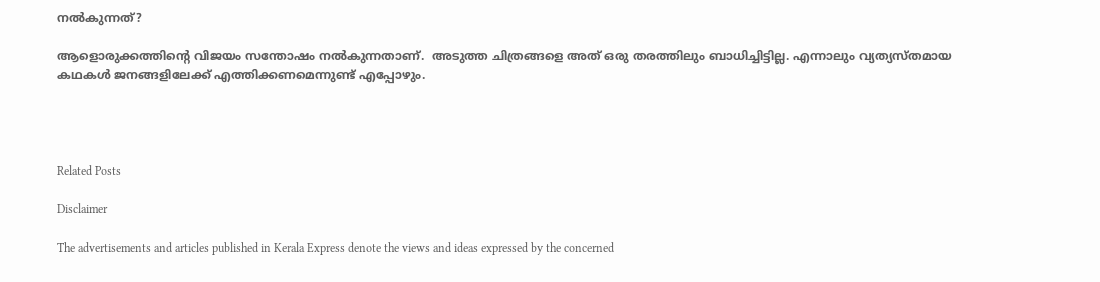നൽകുന്നത്?

ആളൊരുക്കത്തിന്റെ വിജയം സന്തോഷം നൽകുന്നതാണ്.  അടുത്ത ചിത്രങ്ങളെ അത് ഒരു തരത്തിലും ബാധിച്ചിട്ടില്ല. എന്നാലും വ്യത്യസ്തമായ കഥകൾ ജനങ്ങളിലേക്ക് എത്തിക്കണമെന്നുണ്ട് എപ്പോഴും.




Related Posts

Disclaimer

The advertisements and articles published in Kerala Express denote the views and ideas expressed by the concerned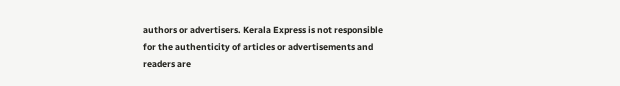authors or advertisers. Kerala Express is not responsible for the authenticity of articles or advertisements and readers are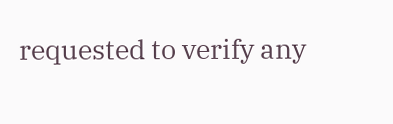requested to verify any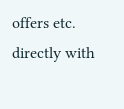offers etc. directly with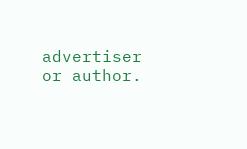advertiser or author.